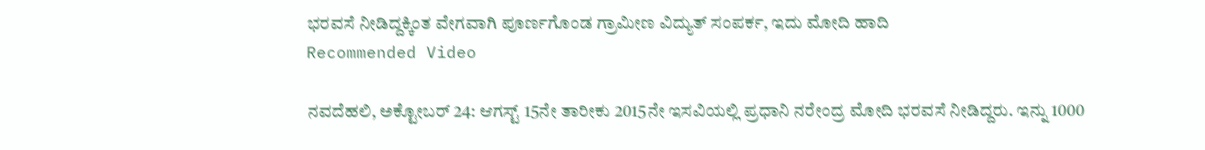ಭರವಸೆ ನೀಡಿದ್ದಕ್ಕಿಂತ ವೇಗವಾಗಿ ಪೂರ್ಣಗೊಂಡ ಗ್ರಾಮೀಣ ವಿದ್ಯುತ್ ಸಂಪರ್ಕ, ಇದು ಮೋದಿ ಹಾದಿ
Recommended Video

ನವದೆಹಲಿ, ಅಕ್ಟೋಬರ್ 24: ಆಗಸ್ಟ್ 15ನೇ ತಾರೀಕು 2015ನೇ ಇಸವಿಯಲ್ಲಿ ಪ್ರಧಾನಿ ನರೇಂದ್ರ ಮೋದಿ ಭರವಸೆ ನೀಡಿದ್ದರು. ಇನ್ನು 1000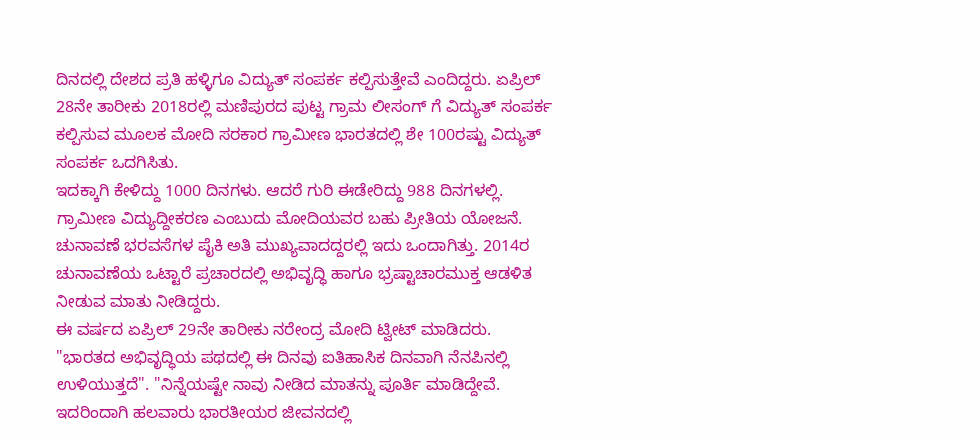ದಿನದಲ್ಲಿ ದೇಶದ ಪ್ರತಿ ಹಳ್ಳಿಗೂ ವಿದ್ಯುತ್ ಸಂಪರ್ಕ ಕಲ್ಪಿಸುತ್ತೇವೆ ಎಂದಿದ್ದರು. ಏಪ್ರಿಲ್ 28ನೇ ತಾರೀಕು 2018ರಲ್ಲಿ ಮಣಿಪುರದ ಪುಟ್ಟ ಗ್ರಾಮ ಲೀಸಂಗ್ ಗೆ ವಿದ್ಯುತ್ ಸಂಪರ್ಕ ಕಲ್ಪಿಸುವ ಮೂಲಕ ಮೋದಿ ಸರಕಾರ ಗ್ರಾಮೀಣ ಭಾರತದಲ್ಲಿ ಶೇ 100ರಷ್ಟು ವಿದ್ಯುತ್ ಸಂಪರ್ಕ ಒದಗಿಸಿತು.
ಇದಕ್ಕಾಗಿ ಕೇಳಿದ್ದು 1000 ದಿನಗಳು. ಆದರೆ ಗುರಿ ಈಡೇರಿದ್ದು 988 ದಿನಗಳಲ್ಲಿ. ಗ್ರಾಮೀಣ ವಿದ್ಯುದ್ದೀಕರಣ ಎಂಬುದು ಮೋದಿಯವರ ಬಹು ಪ್ರೀತಿಯ ಯೋಜನೆ. ಚುನಾವಣೆ ಭರವಸೆಗಳ ಪೈಕಿ ಅತಿ ಮುಖ್ಯವಾದದ್ದರಲ್ಲಿ ಇದು ಒಂದಾಗಿತ್ತು. 2014ರ ಚುನಾವಣೆಯ ಒಟ್ಟಾರೆ ಪ್ರಚಾರದಲ್ಲಿ ಅಭಿವೃದ್ಧಿ ಹಾಗೂ ಭ್ರಷ್ಟಾಚಾರಮುಕ್ತ ಆಡಳಿತ ನೀಡುವ ಮಾತು ನೀಡಿದ್ದರು.
ಈ ವರ್ಷದ ಏಪ್ರಿಲ್ 29ನೇ ತಾರೀಕು ನರೇಂದ್ರ ಮೋದಿ ಟ್ವೀಟ್ ಮಾಡಿದರು. "ಭಾರತದ ಅಭಿವೃದ್ಧಿಯ ಪಥದಲ್ಲಿ ಈ ದಿನವು ಐತಿಹಾಸಿಕ ದಿನವಾಗಿ ನೆನಪಿನಲ್ಲಿ ಉಳಿಯುತ್ತದೆ". "ನಿನ್ನೆಯಷ್ಟೇ ನಾವು ನೀಡಿದ ಮಾತನ್ನು ಪೂರ್ತಿ ಮಾಡಿದ್ದೇವೆ. ಇದರಿಂದಾಗಿ ಹಲವಾರು ಭಾರತೀಯರ ಜೀವನದಲ್ಲಿ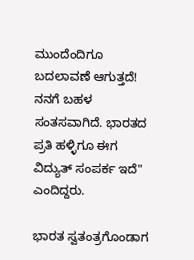ಮುಂದೆಂದಿಗೂ ಬದಲಾವಣೆ ಆಗುತ್ತದೆ! ನನಗೆ ಬಹಳ ಸಂತಸವಾಗಿದೆ. ಭಾರತದ ಪ್ರತಿ ಹಳ್ಳಿಗೂ ಈಗ ವಿದ್ಯುತ್ ಸಂಪರ್ಕ ಇದೆ" ಎಂದಿದ್ದರು.

ಭಾರತ ಸ್ವತಂತ್ರಗೊಂಡಾಗ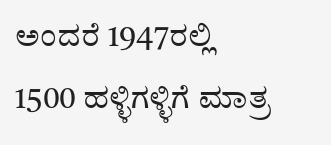ಅಂದರೆ 1947ರಲ್ಲಿ 1500 ಹಳ್ಳಿಗಳ್ಳಿಗೆ ಮಾತ್ರ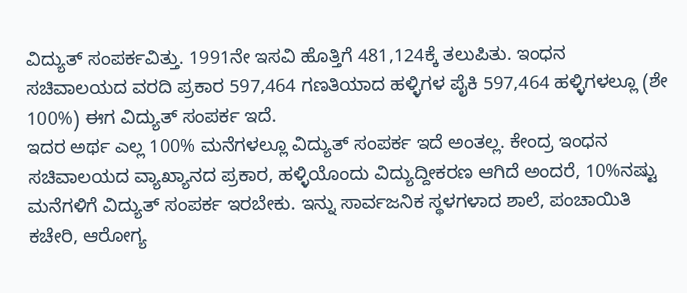ವಿದ್ಯುತ್ ಸಂಪರ್ಕವಿತ್ತು. 1991ನೇ ಇಸವಿ ಹೊತ್ತಿಗೆ 481,124ಕ್ಕೆ ತಲುಪಿತು. ಇಂಧನ ಸಚಿವಾಲಯದ ವರದಿ ಪ್ರಕಾರ 597,464 ಗಣತಿಯಾದ ಹಳ್ಳಿಗಳ ಪೈಕಿ 597,464 ಹಳ್ಳಿಗಳಲ್ಲೂ (ಶೇ 100%) ಈಗ ವಿದ್ಯುತ್ ಸಂಪರ್ಕ ಇದೆ.
ಇದರ ಅರ್ಥ ಎಲ್ಲ 100% ಮನೆಗಳಲ್ಲೂ ವಿದ್ಯುತ್ ಸಂಪರ್ಕ ಇದೆ ಅಂತಲ್ಲ. ಕೇಂದ್ರ ಇಂಧನ ಸಚಿವಾಲಯದ ವ್ಯಾಖ್ಯಾನದ ಪ್ರಕಾರ, ಹಳ್ಳಿಯೊಂದು ವಿದ್ಯುದ್ದೀಕರಣ ಆಗಿದೆ ಅಂದರೆ, 10%ನಷ್ಟು ಮನೆಗಳಿಗೆ ವಿದ್ಯುತ್ ಸಂಪರ್ಕ ಇರಬೇಕು. ಇನ್ನು ಸಾರ್ವಜನಿಕ ಸ್ಥಳಗಳಾದ ಶಾಲೆ, ಪಂಚಾಯಿತಿ ಕಚೇರಿ, ಆರೋಗ್ಯ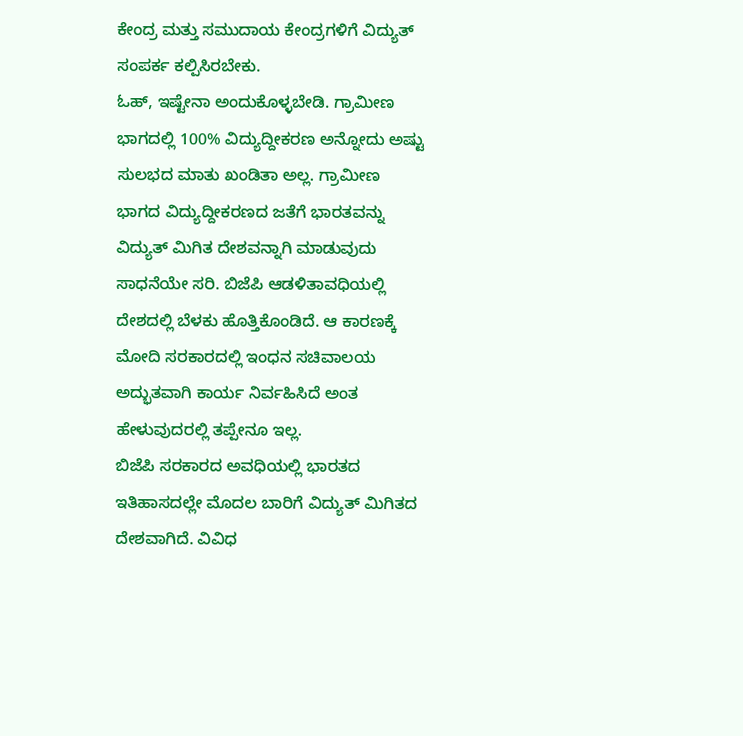ಕೇಂದ್ರ ಮತ್ತು ಸಮುದಾಯ ಕೇಂದ್ರಗಳಿಗೆ ವಿದ್ಯುತ್ ಸಂಪರ್ಕ ಕಲ್ಪಿಸಿರಬೇಕು.
ಓಹ್, ಇಷ್ಟೇನಾ ಅಂದುಕೊಳ್ಳಬೇಡಿ. ಗ್ರಾಮೀಣ ಭಾಗದಲ್ಲಿ 100% ವಿದ್ಯುದ್ದೀಕರಣ ಅನ್ನೋದು ಅಷ್ಟು ಸುಲಭದ ಮಾತು ಖಂಡಿತಾ ಅಲ್ಲ. ಗ್ರಾಮೀಣ ಭಾಗದ ವಿದ್ಯುದ್ದೀಕರಣದ ಜತೆಗೆ ಭಾರತವನ್ನು ವಿದ್ಯುತ್ ಮಿಗಿತ ದೇಶವನ್ನಾಗಿ ಮಾಡುವುದು ಸಾಧನೆಯೇ ಸರಿ. ಬಿಜೆಪಿ ಆಡಳಿತಾವಧಿಯಲ್ಲಿ ದೇಶದಲ್ಲಿ ಬೆಳಕು ಹೊತ್ತಿಕೊಂಡಿದೆ. ಆ ಕಾರಣಕ್ಕೆ ಮೋದಿ ಸರಕಾರದಲ್ಲಿ ಇಂಧನ ಸಚಿವಾಲಯ ಅದ್ಭುತವಾಗಿ ಕಾರ್ಯ ನಿರ್ವಹಿಸಿದೆ ಅಂತ ಹೇಳುವುದರಲ್ಲಿ ತಪ್ಪೇನೂ ಇಲ್ಲ.
ಬಿಜೆಪಿ ಸರಕಾರದ ಅವಧಿಯಲ್ಲಿ ಭಾರತದ ಇತಿಹಾಸದಲ್ಲೇ ಮೊದಲ ಬಾರಿಗೆ ವಿದ್ಯುತ್ ಮಿಗಿತದ ದೇಶವಾಗಿದೆ. ವಿವಿಧ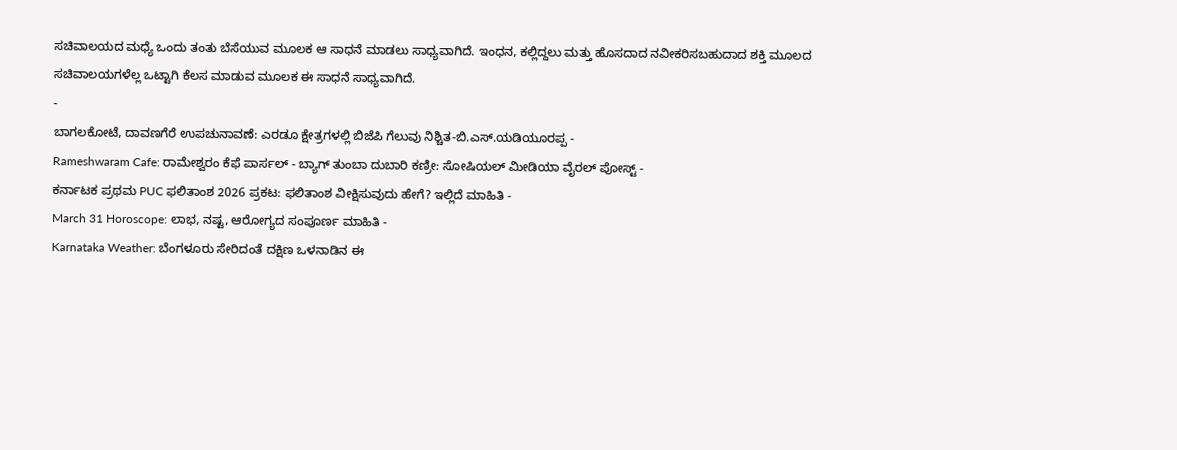ಸಚಿವಾಲಯದ ಮಧ್ಯೆ ಒಂದು ತಂತು ಬೆಸೆಯುವ ಮೂಲಕ ಆ ಸಾಧನೆ ಮಾಡಲು ಸಾಧ್ಯವಾಗಿದೆ. ಇಂಧನ, ಕಲ್ಲಿದ್ದಲು ಮತ್ತು ಹೊಸದಾದ ನವೀಕರಿಸಬಹುದಾದ ಶಕ್ತಿ ಮೂಲದ ಸಚಿವಾಲಯಗಳೆಲ್ಲ ಒಟ್ಟಾಗಿ ಕೆಲಸ ಮಾಡುವ ಮೂಲಕ ಈ ಸಾಧನೆ ಸಾಧ್ಯವಾಗಿದೆ.
-
ಬಾಗಲಕೋಟೆ, ದಾವಣಗೆರೆ ಉಪಚುನಾವಣೆ: ಎರಡೂ ಕ್ಷೇತ್ರಗಳಲ್ಲಿ ಬಿಜೆಪಿ ಗೆಲುವು ನಿಶ್ಚಿತ-ಬಿ.ಎಸ್.ಯಡಿಯೂರಪ್ಪ -
Rameshwaram Cafe: ರಾಮೇಶ್ವರಂ ಕೆಫೆ ಪಾರ್ಸಲ್ - ಬ್ಯಾಗ್ ತುಂಬಾ ದುಬಾರಿ ಕಣ್ರೀ: ಸೋಷಿಯಲ್ ಮೀಡಿಯಾ ವೈರಲ್ ಪೋಸ್ಟ್ -
ಕರ್ನಾಟಕ ಪ್ರಥಮ PUC ಫಲಿತಾಂಶ 2026 ಪ್ರಕಟ: ಫಲಿತಾಂಶ ವೀಕ್ಷಿಸುವುದು ಹೇಗೆ? ಇಲ್ಲಿದೆ ಮಾಹಿತಿ -
March 31 Horoscope: ಲಾಭ, ನಷ್ಟ, ಆರೋಗ್ಯದ ಸಂಪೂರ್ಣ ಮಾಹಿತಿ -
Karnataka Weather: ಬೆಂಗಳೂರು ಸೇರಿದಂತೆ ದಕ್ಷಿಣ ಒಳನಾಡಿನ ಈ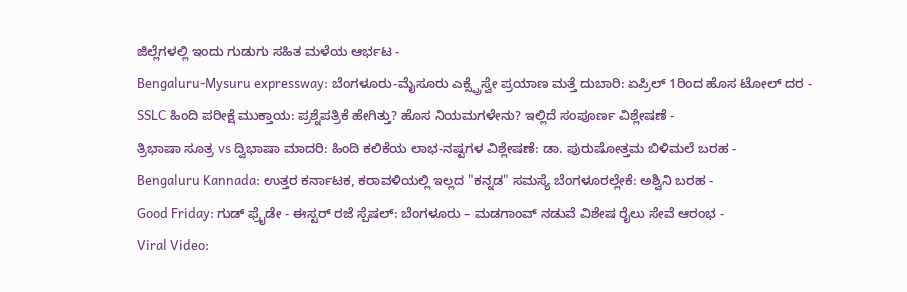ಜಿಲ್ಲೆಗಳಲ್ಲಿ ಇಂದು ಗುಡುಗು ಸಹಿತ ಮಳೆಯ ಆರ್ಭಟ -
Bengaluru-Mysuru expressway: ಬೆಂಗಳೂರು-ಮೈಸೂರು ಎಕ್ಸ್ಪ್ರೆಸ್ವೇ ಪ್ರಯಾಣ ಮತ್ತೆ ದುಬಾರಿ: ಏಪ್ರಿಲ್ 1ರಿಂದ ಹೊಸ ಟೋಲ್ ದರ -
SSLC ಹಿಂದಿ ಪರೀಕ್ಷೆ ಮುಕ್ತಾಯ: ಪ್ರಶ್ನೆಪತ್ರಿಕೆ ಹೇಗಿತ್ತು? ಹೊಸ ನಿಯಮಗಳೇನು? ಇಲ್ಲಿದೆ ಸಂಪೂರ್ಣ ವಿಶ್ಲೇಷಣೆ -
ತ್ರಿಭಾಷಾ ಸೂತ್ರ vs ದ್ವಿಭಾಷಾ ಮಾದರಿ: ಹಿಂದಿ ಕಲಿಕೆಯ ಲಾಭ-ನಷ್ಟಗಳ ವಿಶ್ಲೇಷಣೆ: ಡಾ. ಪುರುಷೋತ್ತಮ ಬಿಳಿಮಲೆ ಬರಹ -
Bengaluru Kannada: ಉತ್ತರ ಕರ್ನಾಟಕ, ಕರಾವಳಿಯಲ್ಲಿ ಇಲ್ಲದ "ಕನ್ನಡ" ಸಮಸ್ಯೆ ಬೆಂಗಳೂರಲ್ಲೇಕೆ: ಅಶ್ವಿನಿ ಬರಹ -
Good Friday: ಗುಡ್ ಫ್ರೈಡೇ - ಈಸ್ಟರ್ ರಜೆ ಸ್ಪೆಷಲ್: ಬೆಂಗಳೂರು – ಮಡಗಾಂವ್ ನಡುವೆ ವಿಶೇಷ ರೈಲು ಸೇವೆ ಆರಂಭ -
Viral Video: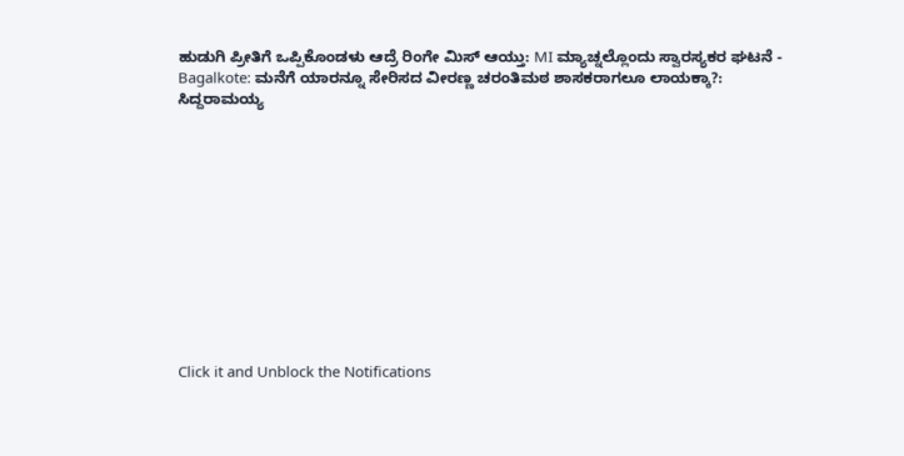ಹುಡುಗಿ ಪ್ರೀತಿಗೆ ಒಪ್ಪಿಕೊಂಡಳು ಆದ್ರೆ ರಿಂಗೇ ಮಿಸ್ ಆಯ್ತು: MI ಮ್ಯಾಚ್ನಲ್ಲೊಂದು ಸ್ವಾರಸ್ಯಕರ ಘಟನೆ -
Bagalkote: ಮನೆಗೆ ಯಾರನ್ನೂ ಸೇರಿಸದ ವೀರಣ್ಣ ಚರಂತಿಮಠ ಶಾಸಕರಾಗಲೂ ಲಾಯಕ್ಕಾ?: ಸಿದ್ದರಾಮಯ್ಯ












Click it and Unblock the Notifications